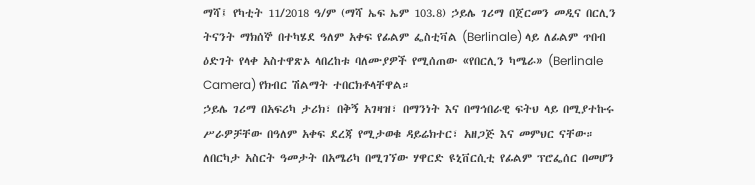ማሻ፤ የካቲት 11/2018 ዓ/ም (ማሻ ኤፍ ኤም 103.8) ኃይሌ ገሪማ በጀርመን መዲና በርሊን ትናንት ማክሰኞ በተካሄደ ዓለም አቀፍ የፊልም ፌስቲቫል (Berlinale) ላይ ለፊልም ጥበብ ዕድገት የላቀ አስተዋጽኦ ላበረከቱ ባለሙያዎች የሚሰጠው «የበርሊን ካሜራ» (Berlinale Camera) የክብር ሽልማት ተበርክቶላቸዋል።
ኃይሌ ገሪማ በአፍሪካ ታሪክ፣ በቅኝ አገዛዝ፣ በማንነት እና በማኅበራዊ ፍትህ ላይ በሚያተኩሩ ሥራዎቻቸው በዓለም አቀፍ ደረጃ የሚታወቁ ዳይሬክተር፣ አዘጋጅ እና መምህር ናቸው።
ለበርካታ አስርት ዓመታት በአሜሪካ በሚገኘው ሃዋርድ ዩኒቨርሲቲ የፊልም ፕሮፌሰር በመሆን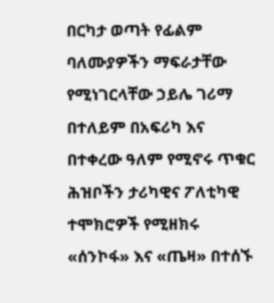በርካታ ወጣት የፊልም ባለሙያዎችን ማፍራታቸው የሚነገርላቸው ኃይሌ ገሪማ በተለይም በአፍሪካ እና በተቀረው ዓለም የሚኖሩ ጥቁር ሕዝቦችን ታሪካዊና ፖለቲካዊ ተሞክሮዎች የሚዘክሩ «ሰንኮፋ» እና «ጤዛ» በተሰኙ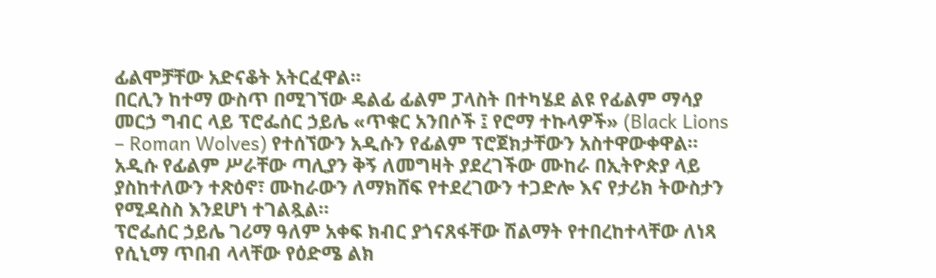ፊልሞቻቸው አድናቆት አትርፈዋል።
በርሊን ከተማ ውስጥ በሚገኘው ዴልፊ ፊልም ፓላስት በተካሄደ ልዩ የፊልም ማሳያ መርኃ ግብር ላይ ፕሮፌሰር ኃይሌ «ጥቁር አንበሶች ፤ የሮማ ተኩላዎች» (Black Lions – Roman Wolves) የተሰኘውን አዲሱን የፊልም ፕሮጀክታቸውን አስተዋውቀዋል።
አዲሱ የፊልም ሥራቸው ጣሊያን ቅኝ ለመግዛት ያደረገችው ሙከራ በኢትዮጵያ ላይ ያስከተለውን ተጽዕኖ፣ ሙከራውን ለማክሸፍ የተደረገውን ተጋድሎ እና የታሪክ ትውስታን የሚዳስስ እንደሆነ ተገልጿል።
ፕሮፌሰር ኃይሌ ገሪማ ዓለም አቀፍ ክብር ያጎናጸፋቸው ሽልማት የተበረከተላቸው ለነጻ የሲኒማ ጥበብ ላላቸው የዕድሜ ልክ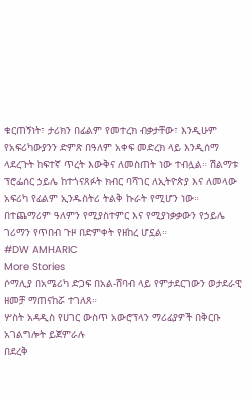ቁርጠኝነት፣ ታሪክን በፊልም የመተረክ ብቃታቸው፣ እንዲሁም የአፍሪካውያንን ድምጽ በዓለም አቀፍ መድረክ ላይ እንዲሰማ ላደረጉት ከፍተኛ ጥረት እውቅና ለመስጠት ነው ተብሏል። ሽልማቱ ፕሮፌሰር ኃይሌ ከተጎናጸፉት ክብር ባሻገር ለኢትዮጵያ እና ለመላው አፍሪካ የፊልም ኢንዱስትሪ ትልቅ ኩራት የሚሆን ነው። በተጨማሪም ዓለምን የሚያስተምር እና የሚያነቃቃውን የኃይሌ ገሪማን የጥበብ ጉዞ በድምቀት የዘከረ ሆኗል።
#DW AMHARIC
More Stories
ሶማሊያ በአሜሪካ ድጋፍ በአል-ሸባብ ላይ የምታደርገውን ወታደራዊ ዘመቻ ማጠናከሯ ተገለጸ።
ሦስት አዳዲስ የሀገር ውስጥ አውሮፕላን ማሪፊያዎች በቅርቡ አገልግሎት ይጀምራሉ
በደረቅ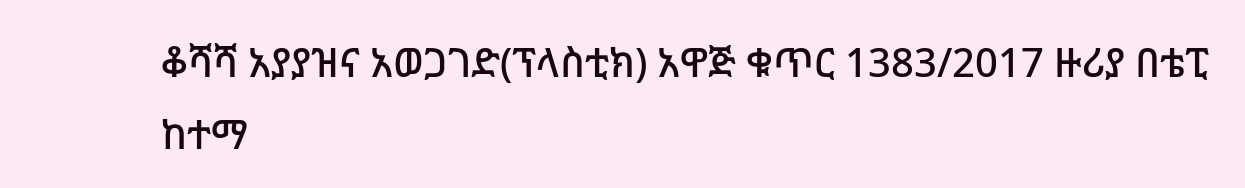ቆሻሻ አያያዝና አወጋገድ(ፕላስቲክ) አዋጅ ቁጥር 1383/2017 ዙሪያ በቴፒ ከተማ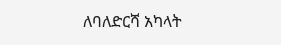ለባለድርሻ አካላት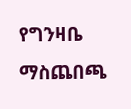የግንዛቤ ማስጨበጫ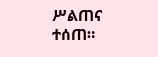ሥልጠና ተሰጠ።